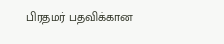பிரதமர் பதவிக்கான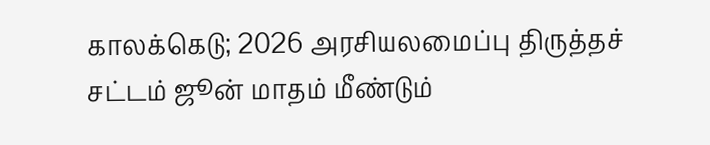காலக்கெடு; 2026 அரசியலமைப்பு திருத்தச் சட்டம் ஜூன் மாதம் மீண்டும்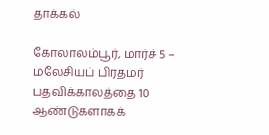தாக்கல்

கோலாலம்பூர், மார்ச் 5 – மலேசியப் பிரதமர் பதவிக்காலத்தை 10 ஆண்டுகளாகக்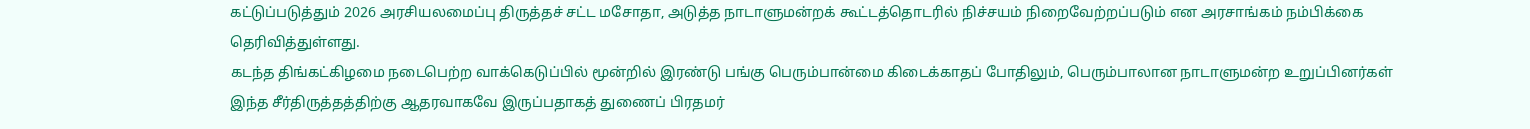கட்டுப்படுத்தும் 2026 அரசியலமைப்பு திருத்தச் சட்ட மசோதா, அடுத்த நாடாளுமன்றக் கூட்டத்தொடரில் நிச்சயம் நிறைவேற்றப்படும் என அரசாங்கம் நம்பிக்கை தெரிவித்துள்ளது.
கடந்த திங்கட்கிழமை நடைபெற்ற வாக்கெடுப்பில் மூன்றில் இரண்டு பங்கு பெரும்பான்மை கிடைக்காதப் போதிலும், பெரும்பாலான நாடாளுமன்ற உறுப்பினர்கள் இந்த சீர்திருத்தத்திற்கு ஆதரவாகவே இருப்பதாகத் துணைப் பிரதமர்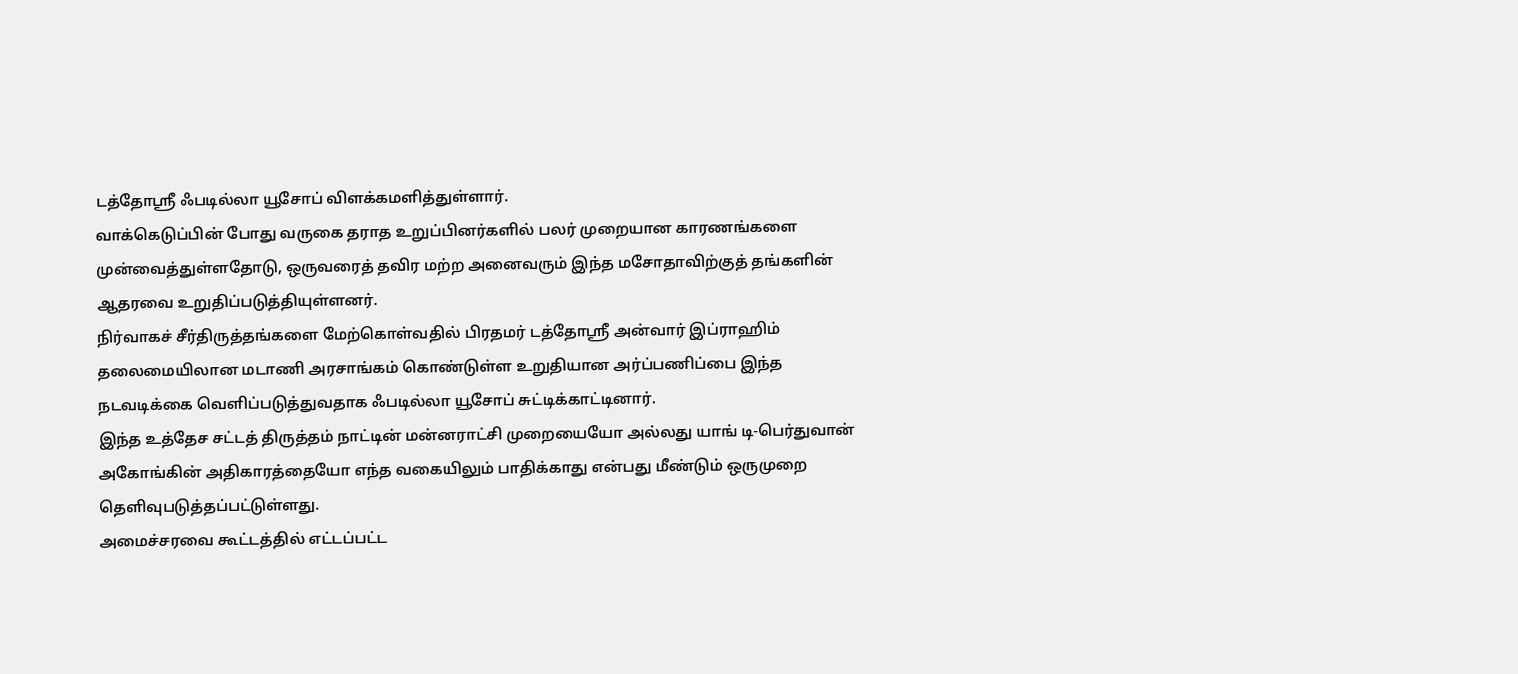டத்தோஸ்ரீ ஃபடில்லா யூசோப் விளக்கமளித்துள்ளார்.
வாக்கெடுப்பின் போது வருகை தராத உறுப்பினர்களில் பலர் முறையான காரணங்களை முன்வைத்துள்ளதோடு, ஒருவரைத் தவிர மற்ற அனைவரும் இந்த மசோதாவிற்குத் தங்களின் ஆதரவை உறுதிப்படுத்தியுள்ளனர்.
நிர்வாகச் சீர்திருத்தங்களை மேற்கொள்வதில் பிரதமர் டத்தோஸ்ரீ அன்வார் இப்ராஹிம் தலைமையிலான மடாணி அரசாங்கம் கொண்டுள்ள உறுதியான அர்ப்பணிப்பை இந்த நடவடிக்கை வெளிப்படுத்துவதாக ஃபடில்லா யூசோப் சுட்டிக்காட்டினார்.
இந்த உத்தேச சட்டத் திருத்தம் நாட்டின் மன்னராட்சி முறையையோ அல்லது யாங் டி-பெர்துவான் அகோங்கின் அதிகாரத்தையோ எந்த வகையிலும் பாதிக்காது என்பது மீண்டும் ஒருமுறை தெளிவுபடுத்தப்பட்டுள்ளது.
அமைச்சரவை கூட்டத்தில் எட்டப்பட்ட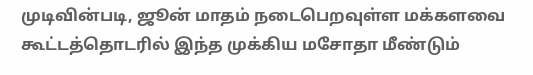முடிவின்படி, ஜூன் மாதம் நடைபெறவுள்ள மக்களவை கூட்டத்தொடரில் இந்த முக்கிய மசோதா மீண்டும்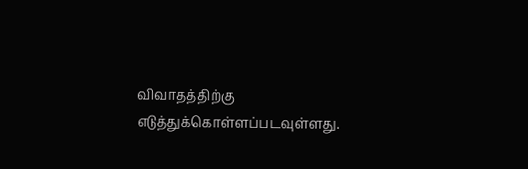விவாதத்திற்கு எடுத்துக்கொள்ளப்படவுள்ளது.